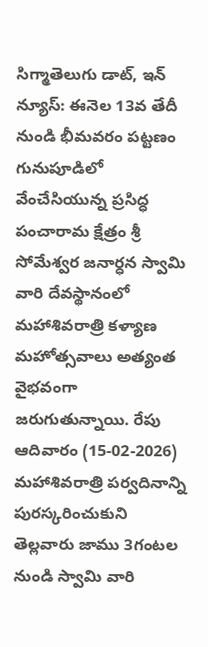సిగ్మాతెలుగు డాట్, ఇన్ న్యూస్: ఈనెల 13వ తేదీ నుండి భీమవరం పట్టణం గునుపూడిలో వేంచేసియున్న ప్రసిద్ధ పంచారామ క్షేత్రం శ్రీ సోమేశ్వర జనార్ధన స్వామి వారి దేవస్థానంలో మహాశివరాత్రి కళ్యాణ మహోత్సవాలు అత్యంత వైభవంగా జరుగుతున్నాయి. రేపు ఆదివారం (15-02-2026) మహాశివరాత్రి పర్వదినాన్ని పురస్కరించుకుని తెల్లవారు జాము 3గంటల నుండి స్వామి వారి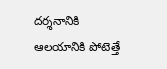దర్శనానికి ఆలయానికి పోటెత్తే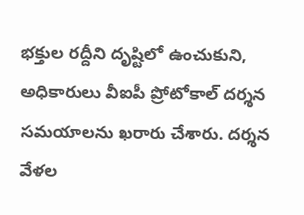భక్తుల రద్దీని దృష్టిలో ఉంచుకుని, అధికారులు వీఐపీ ప్రోటోకాల్ దర్శన సమయాలను ఖరారు చేశారు. దర్శన వేళల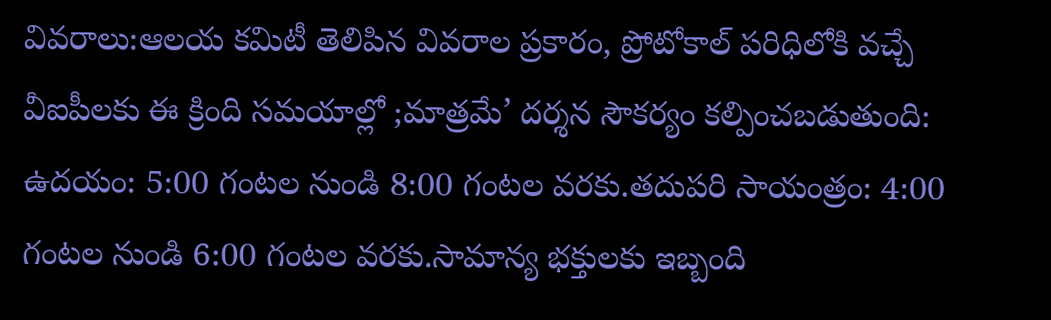వివరాలు:ఆలయ కమిటీ తెలిపిన వివరాల ప్రకారం, ప్రోటోకాల్ పరిధిలోకి వచ్చే వీఐపీలకు ఈ క్రింది సమయాల్లో ;మాత్రమే’ దర్శన సౌకర్యం కల్పించబడుతుంది: ఉదయం: 5:00 గంటల నుండి 8:00 గంటల వరకు.తదుపరి సాయంత్రం: 4:00 గంటల నుండి 6:00 గంటల వరకు.సామాన్య భక్తులకు ఇబ్బంది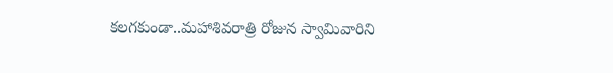కలగకుండా..మహాశివరాత్రి రోజున స్వామివారిని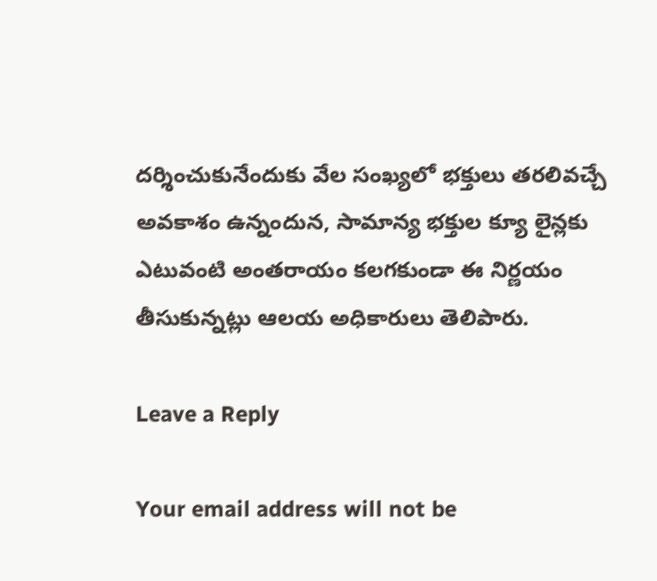దర్శించుకునేందుకు వేల సంఖ్యలో భక్తులు తరలివచ్చే అవకాశం ఉన్నందున, సామాన్య భక్తుల క్యూ లైన్లకు ఎటువంటి అంతరాయం కలగకుండా ఈ నిర్ణయం తీసుకున్నట్లు ఆలయ అధికారులు తెలిపారు.

Leave a Reply

Your email address will not be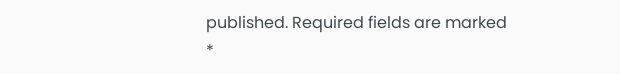published. Required fields are marked *